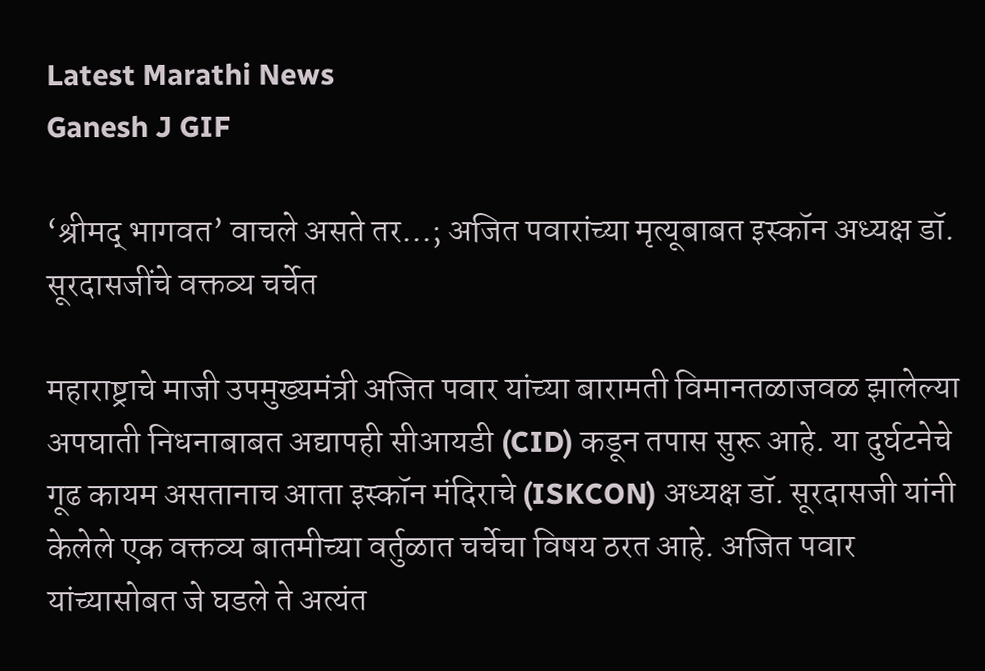Latest Marathi News
Ganesh J GIF

‘श्रीमद् भागवत’ वाचले असते तर…; अजित पवारांच्या मृत्यूबाबत इस्कॉन अध्यक्ष डॉ. सूरदासजींचे वक्तव्य चर्चेत

महाराष्ट्राचे माजी उपमुख्यमंत्री अजित पवार यांच्या बारामती विमानतळाजवळ झालेल्या अपघाती निधनाबाबत अद्यापही सीआयडी (CID) कडून तपास सुरू आहे. या दुर्घटनेचे गूढ कायम असतानाच आता इस्कॉन मंदिराचे (ISKCON) अध्यक्ष डॉ. सूरदासजी यांनी केलेले एक वक्तव्य बातमीच्या वर्तुळात चर्चेचा विषय ठरत आहे. अजित पवार यांच्यासोबत जे घडले ते अत्यंत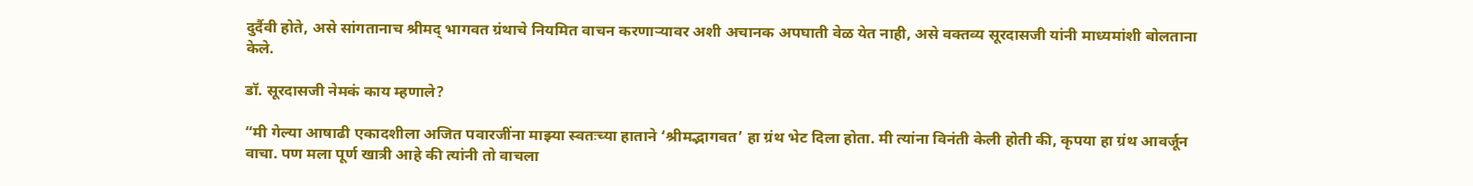दुर्दैवी होते, असे सांगतानाच श्रीमद् भागवत ग्रंथाचे नियमित वाचन करणाऱ्यावर अशी अचानक अपघाती वेळ येत नाही, असे वक्तव्य सूरदासजी यांनी माध्यमांशी बोलताना केले.

डॉ. सूरदासजी नेमकं काय म्हणाले?

“मी गेल्या आषाढी एकादशीला अजित पवारजींना माझ्या स्वतःच्या हाताने ‘श्रीमद्भागवत’ हा ग्रंथ भेट दिला होता. मी त्यांना विनंती केली होती की, कृपया हा ग्रंथ आवर्जून वाचा. पण मला पूर्ण खात्री आहे की त्यांनी तो वाचला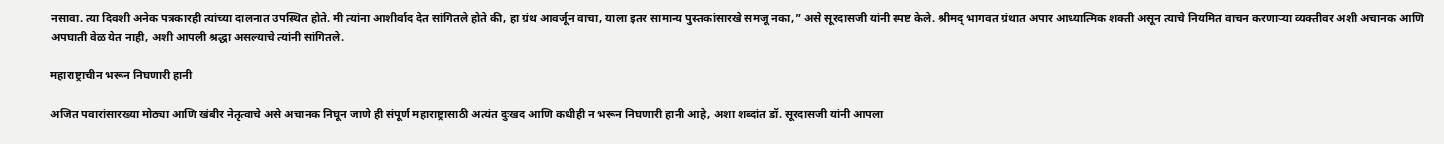नसावा. त्या दिवशी अनेक पत्रकारही त्यांच्या दालनात उपस्थित होते. मी त्यांना आशीर्वाद देत सांगितले होते की, हा ग्रंथ आवर्जून वाचा, याला इतर सामान्य पुस्तकांसारखे समजू नका,” असे सूरदासजी यांनी स्पष्ट केले. श्रीमद् भागवत ग्रंथात अपार आध्यात्मिक शक्ती असून त्याचे नियमित वाचन करणाऱ्या व्यक्तीवर अशी अचानक आणि अपघाती वेळ येत नाही, अशी आपली श्रद्धा असल्याचे त्यांनी सांगितले.

महाराष्ट्राचीन भरून निघणारी हानी

अजित पवारांसारख्या मोठ्या आणि खंबीर नेतृत्वाचे असे अचानक निघून जाणे ही संपूर्ण महाराष्ट्रासाठी अत्यंत दुःखद आणि कधीही न भरून निघणारी हानी आहे, अशा शब्दांत डॉ. सूरदासजी यांनी आपला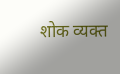शोक व्यक्त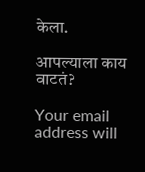केला.

आपल्याला काय वाटतं?

Your email address will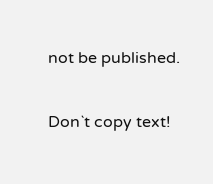not be published.

Don`t copy text!